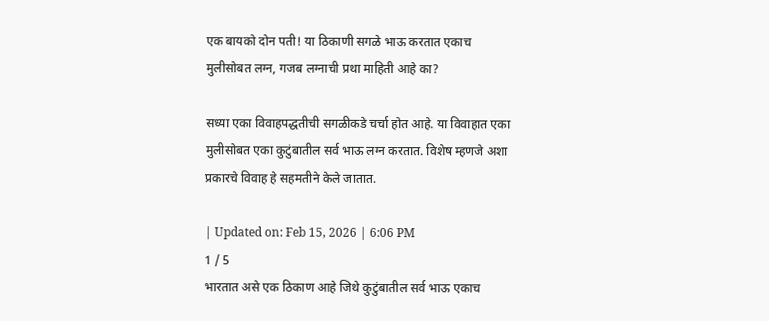एक बायको दोन पती! या ठिकाणी सगळे भाऊ करतात एकाच मुलीसोबत लग्न, गजब लग्नाची प्रथा माहिती आहे का?

सध्या एका विवाहपद्धतीची सगळीकडे चर्चा होत आहे. या विवाहात एका मुलीसोबत एका कुटुंबातील सर्व भाऊ लग्न करतात. विशेष म्हणजे अशा प्रकारचे विवाह हे सहमतीने केले जातात.

| Updated on: Feb 15, 2026 | 6:06 PM
1 / 5
भारतात असे एक ठिकाण आहे जिथे कुटुंबातील सर्व भाऊ एकाच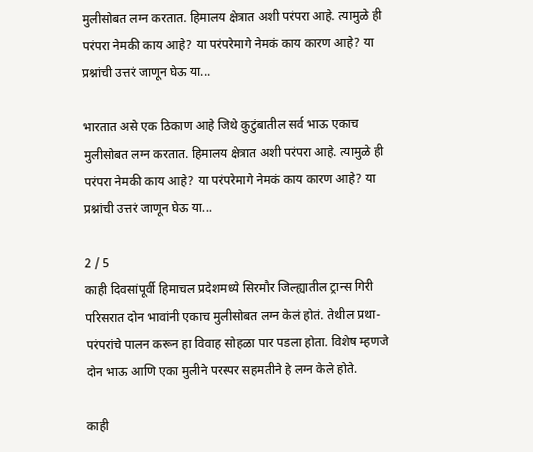मुलीसोबत लग्न करतात. हिमालय क्षेत्रात अशी परंपरा आहे. त्यामुळे ही परंपरा नेमकी काय आहे? या परंपरेमागे नेमकं काय कारण आहे? या प्रश्नांची उत्तरं जाणून घेऊ या...

भारतात असे एक ठिकाण आहे जिथे कुटुंबातील सर्व भाऊ एकाच मुलीसोबत लग्न करतात. हिमालय क्षेत्रात अशी परंपरा आहे. त्यामुळे ही परंपरा नेमकी काय आहे? या परंपरेमागे नेमकं काय कारण आहे? या प्रश्नांची उत्तरं जाणून घेऊ या...

2 / 5
काही दिवसांपूर्वी हिमाचल प्रदेशमध्ये सिरमौर जिल्ह्यातील ट्रान्स गिरी परिसरात दोन भावांनी एकाच मुलीसोबत लग्न केलं होतं. तेथील प्रथा-परंपरांचे पालन करून हा विवाह सोहळा पार पडला होता. विशेष म्हणजे दोन भाऊ आणि एका मुलीने परस्पर सहमतीने हे लग्न केले होते.

काही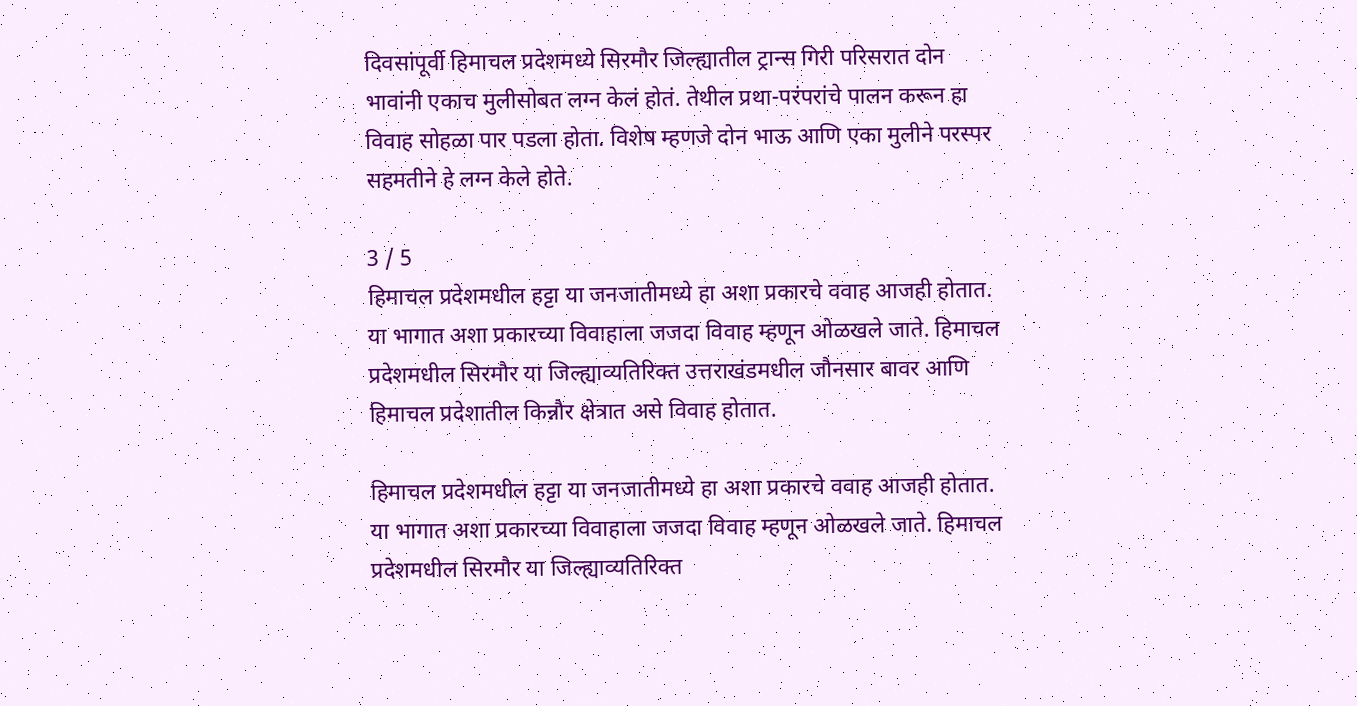दिवसांपूर्वी हिमाचल प्रदेशमध्ये सिरमौर जिल्ह्यातील ट्रान्स गिरी परिसरात दोन भावांनी एकाच मुलीसोबत लग्न केलं होतं. तेथील प्रथा-परंपरांचे पालन करून हा विवाह सोहळा पार पडला होता. विशेष म्हणजे दोन भाऊ आणि एका मुलीने परस्पर सहमतीने हे लग्न केले होते.

3 / 5
हिमाचल प्रदेशमधील हट्टा या जनजातीमध्ये हा अशा प्रकारचे ववाह आजही होतात. या भागात अशा प्रकारच्या विवाहाला जजदा विवाह म्हणून ओळखले जाते. हिमाचल प्रदेशमधील सिरमौर या जिल्ह्याव्यतिरिक्त उत्तराखंडमधील जौनसार बावर आणि हिमाचल प्रदेशातील किन्नौर क्षेत्रात असे विवाह होतात.

हिमाचल प्रदेशमधील हट्टा या जनजातीमध्ये हा अशा प्रकारचे ववाह आजही होतात. या भागात अशा प्रकारच्या विवाहाला जजदा विवाह म्हणून ओळखले जाते. हिमाचल प्रदेशमधील सिरमौर या जिल्ह्याव्यतिरिक्त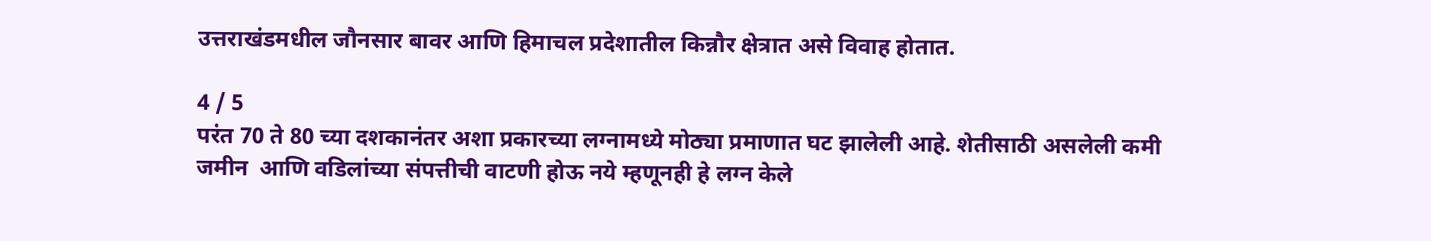उत्तराखंडमधील जौनसार बावर आणि हिमाचल प्रदेशातील किन्नौर क्षेत्रात असे विवाह होतात.

4 / 5
परंत 70 ते 80 च्या दशकानंतर अशा प्रकारच्या लग्नामध्ये मोठ्या प्रमाणात घट झालेली आहे. शेतीसाठी असलेली कमी जमीन  आणि वडिलांच्या संपत्तीची वाटणी होऊ नये म्हणूनही हे लग्न केले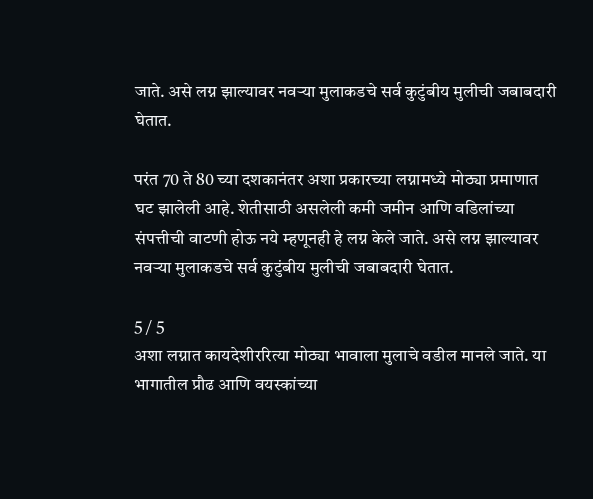जाते. असे लग्न झाल्यावर नवऱ्या मुलाकडचे सर्व कुटुंबीय मुलीची जबाबदारी घेतात.

परंत 70 ते 80 च्या दशकानंतर अशा प्रकारच्या लग्नामध्ये मोठ्या प्रमाणात घट झालेली आहे. शेतीसाठी असलेली कमी जमीन आणि वडिलांच्या संपत्तीची वाटणी होऊ नये म्हणूनही हे लग्न केले जाते. असे लग्न झाल्यावर नवऱ्या मुलाकडचे सर्व कुटुंबीय मुलीची जबाबदारी घेतात.

5 / 5
अशा लग्नात कायदेशीररित्या मोठ्या भावाला मुलाचे वडील मानले जाते. या भागातील प्रौढ आणि वयस्कांच्या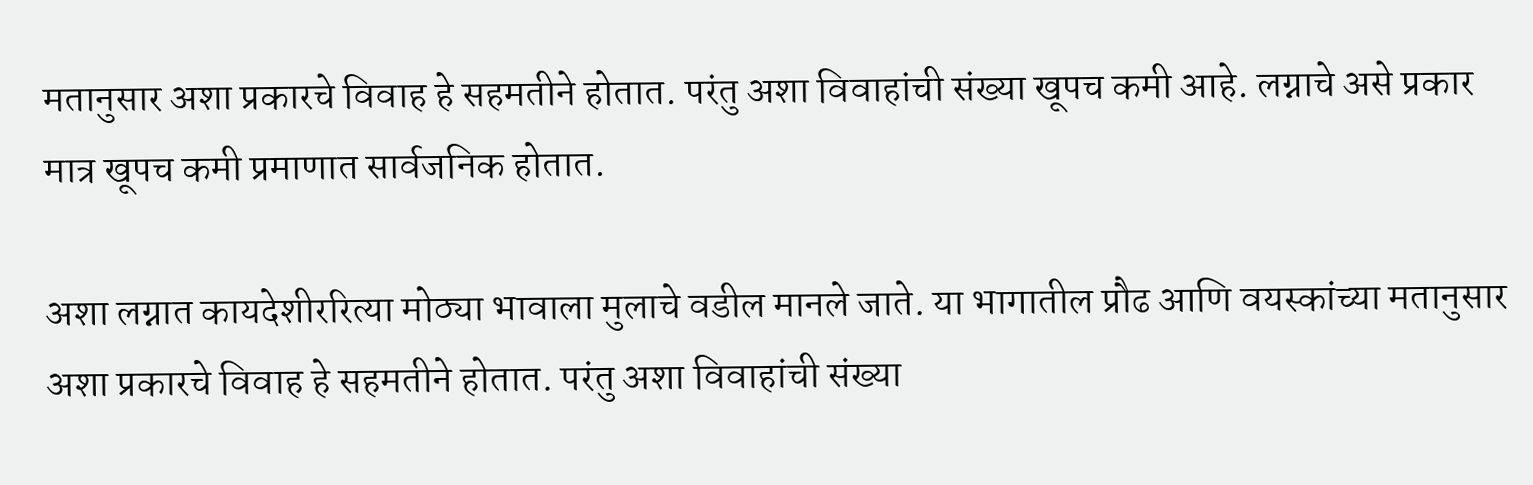मतानुसार अशा प्रकारचे विवाह हे सहमतीने होतात. परंतु अशा विवाहांची संख्या खूपच कमी आहे. लग्नाचे असे प्रकार मात्र खूपच कमी प्रमाणात सार्वजनिक होतात.

अशा लग्नात कायदेशीररित्या मोठ्या भावाला मुलाचे वडील मानले जाते. या भागातील प्रौढ आणि वयस्कांच्या मतानुसार अशा प्रकारचे विवाह हे सहमतीने होतात. परंतु अशा विवाहांची संख्या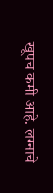खूपच कमी आहे. लग्नाचे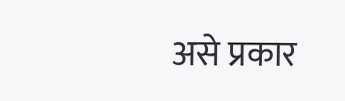असे प्रकार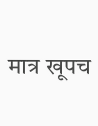मात्र खूपच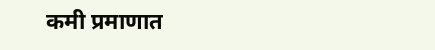कमी प्रमाणात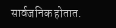सार्वजनिक होतात.